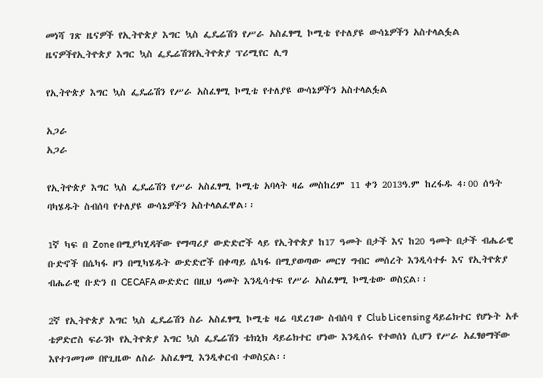መነሻ ገጽ ዜናዎች የኢትዮጵያ እግር ኳስ ፌዴሬሽን የሥራ አስፈፃሚ ኮሚቴ የተለያዩ ውሳኔዎችን አስተላልፏል
ዜናዎችየኢትዮጵያ እግር ኳስ ፌዴሬሽንየኢትዮጵያ ፕሪሚየር ሊግ

የኢትዮጵያ እግር ኳስ ፌዴሬሽን የሥራ አስፈፃሚ ኮሚቴ የተለያዩ ውሳኔዎችን አስተላልፏል

አጋራ
አጋራ

የኢትዮጵያ እግር ኳስ ፌዴሬሽን የሥራ አስፈፃሚ ኮሚቴ አባላት ዛሬ መስከረም 11 ቀን 2013ዓ.ም ከረፋዱ 4፡00 ሰዓት ባካሄዱት ስብሰባ የተለያዩ ውሳኔዎችን አስተላልፈዋል፡፡

1ኛ ካፍ በ Zone በሚያካሂዳቸው የማጣሪያ ውድድሮች ላይ የኢትዮጵያ ከ17 ዓመት በታች እና ከ20 ዓመት በታች ብሔራዊ ቡድኖች በሴካፋ ዞን በሚካሄዱት ውድድሮች በቀጣይ ሴካፋ በሚያወጣው መርሃ ግብር መሰረት እንዲሳተፉ እና የኢትዮጵያ ብሔራዊ ቡድን በ CECAFA ውድድር በዚህ ዓመት እንዲሳተፍ የሥራ አስፈፃሚ ኮሚቴው ወስኗል፡፡

2ኛ የኢትዮጵያ እግር ኳስ ፌዴሬሽን ስራ አስፈፃሚ ኮሚቴ ዛሬ ባደረገው ስብሰባ የ Club Licensing ዳይሬክተር የሆኑት አቶ ቴዎድሮስ ፍራንኮ የኢትዮጵያ እግር ኳስ ፌዴሬሽን ቴክኒክ ዳይሬክተር ሆነው እንዲሰሩ የተወሰነ ሲሆን የሥራ አፈፃፀማቸው እየተገመገመ በየጊዜው ለስራ አስፈፃሚ እንዲቀርብ ተወስኗል፡፡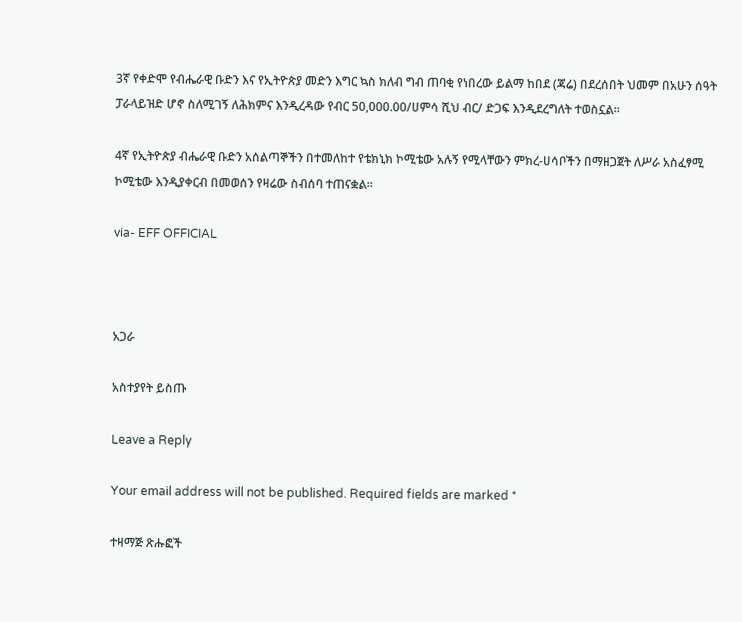3ኛ የቀድሞ የብሔራዊ ቡድን እና የኢትዮጵያ መድን እግር ኳስ ክለብ ግብ ጠባቂ የነበረው ይልማ ከበደ (ጃሬ) በደረሰበት ህመም በአሁን ሰዓት ፓራላይዝድ ሆኖ ስለሚገኝ ለሕክምና እንዲረዳው የብር 50,000.00/ሀምሳ ሺህ ብር/ ድጋፍ እንዲደረግለት ተወስኗል፡፡

4ኛ የኢትዮጵያ ብሔራዊ ቡድን አሰልጣኞችን በተመለከተ የቴክኒክ ኮሚቴው አሉኝ የሚላቸውን ምክረ-ሀሳቦችን በማዘጋጀት ለሥራ አስፈፃሚ ኮሚቴው እንዲያቀርብ በመወሰን የዛሬው ስብሰባ ተጠናቋል።

via- EFF OFFICIAL



አጋራ

አስተያየት ይስጡ

Leave a Reply

Your email address will not be published. Required fields are marked *

ተዛማጅ ጽሑፎች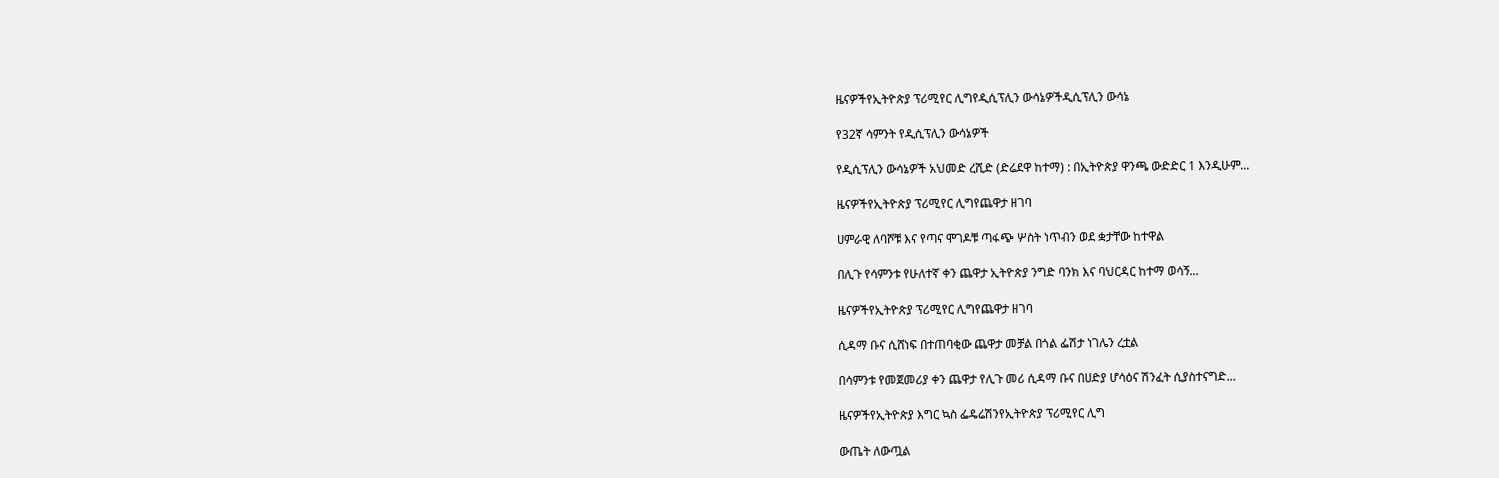ዜናዎችየኢትዮጵያ ፕሪሚየር ሊግየዲሲፕሊን ውሳኔዎችዲሲፕሊን ውሳኔ

የ32ኛ ሳምንት የዲሲፕሊን ውሳኔዎች

የዲሲፕሊን ውሳኔዎች አህመድ ረሺድ (ድሬደዋ ከተማ) : በኢትዮጵያ ዋንጫ ውድድር 1 እንዲሁም...

ዜናዎችየኢትዮጵያ ፕሪሚየር ሊግየጨዋታ ዘገባ

ሀምራዊ ለባሾቹ እና የጣና ሞገዶቹ ጣፋጭ ሦስት ነጥብን ወደ ቋታቸው ከተዋል

በሊጉ የሳምንቱ የሁለተኛ ቀን ጨዋታ ኢትዮጵያ ንግድ ባንክ እና ባህርዳር ከተማ ወሳኝ...

ዜናዎችየኢትዮጵያ ፕሪሚየር ሊግየጨዋታ ዘገባ

ሲዳማ ቡና ሲሸነፍ በተጠባቂው ጨዋታ መቻል በጎል ፌሽታ ነገሌን ረቷል

በሳምንቱ የመጀመሪያ ቀን ጨዋታ የሊጉ መሪ ሲዳማ ቡና በሀድያ ሆሳዕና ሽንፈት ሲያስተናግድ...

ዜናዎችየኢትዮጵያ እግር ኳስ ፌዴሬሽንየኢትዮጵያ ፕሪሚየር ሊግ

ውጤት ለውጧል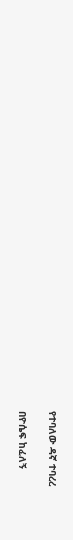የተባለው ዳኛ ተባረረ

በዮሴፍ ከፈለኝ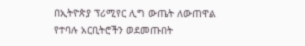በኢትዮጵያ ፕሪሚየር ሊግ ውጤት ለውጠዋል የተባሉ አርቢትሮችን ወደመጡበት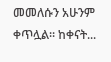መመለሱን አሁንም ቀጥሏል። ከቀናት...